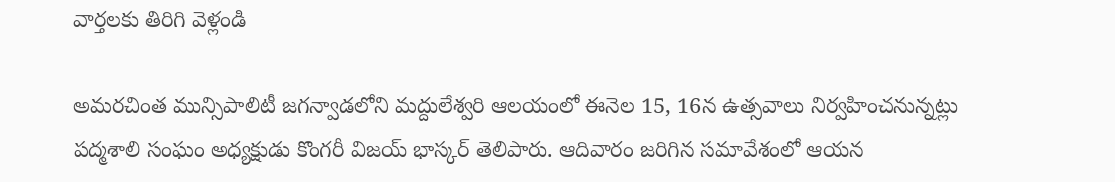వార్తలకు తిరిగి వెళ్లండి

అమరచింత మున్సిపాలిటీ జగన్వాడలోని మద్దులేశ్వరి ఆలయంలో ఈనెల 15, 16న ఉత్సవాలు నిర్వహించనున్నట్లు పద్మశాలి సంఘం అధ్యక్షుడు కొంగరీ విజయ్ భాస్కర్ తెలిపారు. ఆదివారం జరిగిన సమావేశంలో ఆయన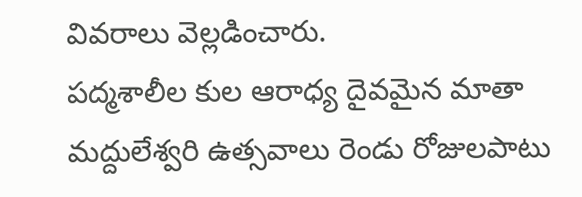వివరాలు వెల్లడించారు.
పద్మశాలీల కుల ఆరాధ్య దైవమైన మాతా మద్దులేశ్వరి ఉత్సవాలు రెండు రోజులపాటు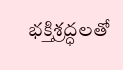భక్తిశ్రద్ధలతో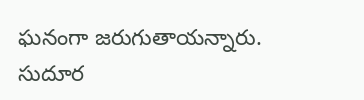ఘనంగా జరుగుతాయన్నారు. సుదూర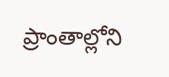ప్రాంతాల్లోని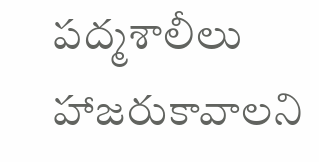పద్మశాలీలు హాజరుకావాలని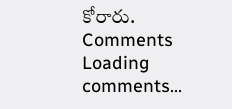కోరారు.
Comments
Loading comments...